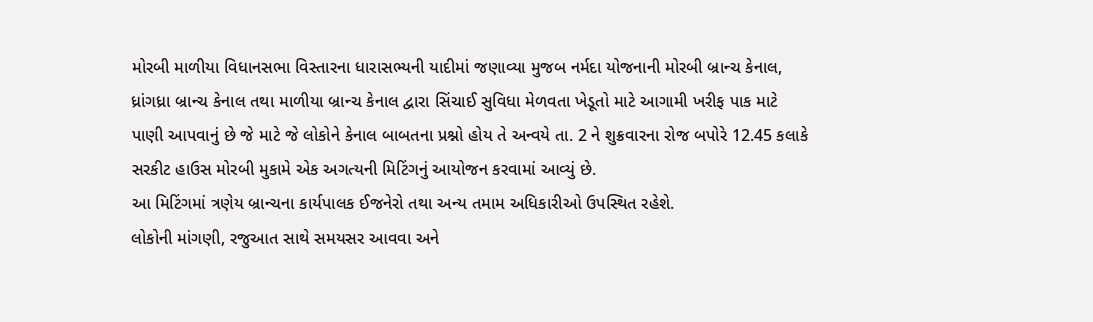મોરબી માળીયા વિધાનસભા વિસ્તારના ધારાસભ્યની યાદીમાં જણાવ્યા મુજબ નર્મદા યોજનાની મોરબી બ્રાન્ચ કેનાલ, ધ્રાંગધ્રા બ્રાન્ચ કેનાલ તથા માળીયા બ્રાન્ચ કેનાલ દ્વારા સિંચાઈ સુવિધા મેળવતા ખેડૂતો માટે આગામી ખરીફ પાક માટે પાણી આપવાનું છે જે માટે જે લોકોને કેનાલ બાબતના પ્રશ્નો હોય તે અન્વયે તા. 2 ને શુક્રવારના રોજ બપોરે 12.45 કલાકે સરકીટ હાઉસ મોરબી મુકામે એક અગત્યની મિટિંગનું આયોજન કરવામાં આવ્યું છે.
આ મિટિંગમાં ત્રણેય બ્રાન્ચના કાર્યપાલક ઈજનેરો તથા અન્ય તમામ અધિકારીઓ ઉપસ્થિત રહેશે.
લોકોની માંગણી, રજુઆત સાથે સમયસર આવવા અને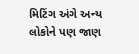મિટિંગ અંગે અન્ય લોકોને પણ જાણ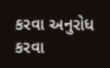કરવા અનુરોધ કરવા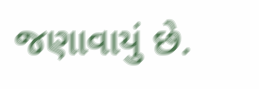જણાવાયું છે.